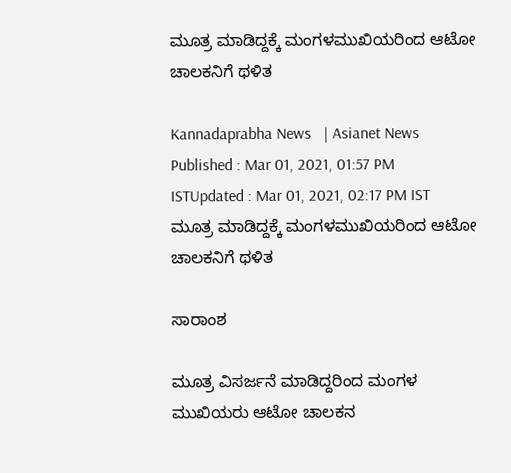ಮೂತ್ರ ಮಾಡಿದ್ದಕ್ಕೆ ಮಂಗಳಮುಖಿಯರಿಂದ ಆಟೋ ಚಾಲಕನಿಗೆ ಥಳಿತ

Kannadaprabha News   | Asianet News
Published : Mar 01, 2021, 01:57 PM ISTUpdated : Mar 01, 2021, 02:17 PM IST
ಮೂತ್ರ ಮಾಡಿದ್ದಕ್ಕೆ ಮಂಗಳಮುಖಿಯರಿಂದ ಆಟೋ ಚಾಲಕನಿಗೆ ಥಳಿತ

ಸಾರಾಂಶ

ಮೂತ್ರ ವಿಸರ್ಜನೆ ಮಾಡಿದ್ದರಿಂದ ಮಂಗಳ ಮುಖಿಯರು ಆಟೋ ಚಾಲಕನ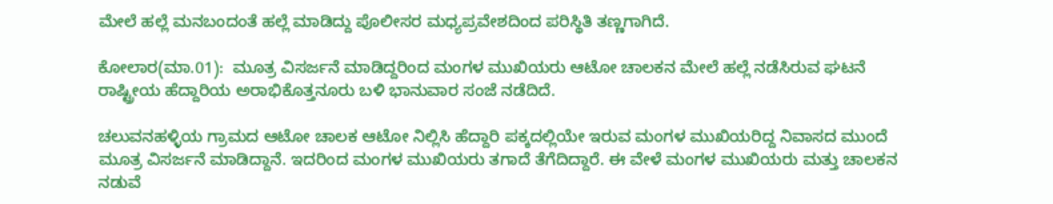ಮೇಲೆ ಹಲ್ಲೆ ಮನಬಂದಂತೆ ಹಲ್ಲೆ ಮಾಡಿದ್ದು ಪೊಲೀಸರ ಮಧ್ಯಪ್ರವೇಶದಿಂದ ಪರಿಸ್ಥಿತಿ ತಣ್ಣಗಾಗಿದೆ.

ಕೋಲಾರ(ಮಾ.01):  ಮೂತ್ರ ವಿಸರ್ಜನೆ ಮಾಡಿದ್ದರಿಂದ ಮಂಗಳ ಮುಖಿಯರು ಆಟೋ ಚಾಲಕನ ಮೇಲೆ ಹಲ್ಲೆ ನಡೆಸಿರುವ ಘಟನೆ ರಾಷ್ಟ್ರೀಯ ಹೆದ್ದಾರಿಯ ಅರಾಭಿಕೊತ್ತನೂರು ಬಳಿ ಭಾನುವಾರ ಸಂಜೆ ನಡೆದಿದೆ.

ಚಲುವನಹಳ್ಳಿಯ ಗ್ರಾಮದ ಆಟೋ ಚಾಲಕ ಆಟೋ ನಿಲ್ಲಿಸಿ ಹೆದ್ದಾರಿ ಪಕ್ಕದಲ್ಲಿಯೇ ಇರುವ ಮಂಗಳ ಮುಖಿಯರಿದ್ದ ನಿವಾಸದ ಮುಂದೆ ಮೂತ್ರ ವಿಸರ್ಜನೆ ಮಾಡಿದ್ದಾನೆ. ಇದರಿಂದ ಮಂಗಳ ಮುಖಿಯರು ತಗಾದೆ ತೆಗೆದಿದ್ದಾರೆ. ಈ ವೇಳೆ ಮಂಗಳ ಮುಖಿಯರು ಮತ್ತು ಚಾಲಕನ ನಡುವೆ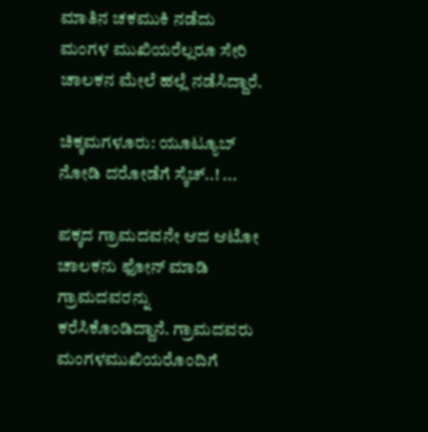ಮಾತಿನ ಚಕಮುಕಿ ನಡೆದು ಮಂಗಳ ಮುಖಿಯರೆಲ್ಲರೂ ಸೇರಿ ಚಾಲಕನ ಮೇಲೆ ಹಲ್ಲೆ ನಡೆಸಿದ್ದಾರೆ.

ಚಿಕ್ಕಮಗಳೂರು: ಯೂಟ್ಯೂಬ್‌ ನೋಡಿ ದರೋಡೆಗೆ ಸ್ಕೆಚ್‌..! ...

ಪಕ್ಕದ ಗ್ರಾಮದವನೇ ಆದ ಆಟೋ ಚಾಲಕನು ಫೋನ್‌ ಮಾಡಿ ಗ್ರಾಮದವರನ್ನು ಕರೆಸಿಕೊಂಡಿದ್ದಾನೆ. ಗ್ರಾಮದವರು ಮಂಗಳಮುಖಿಯರೊಂದಿಗೆ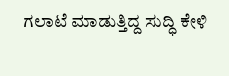ಗಲಾಟೆ ಮಾಡುತ್ತಿದ್ದ ಸುದ್ಧಿ ಕೇಳಿ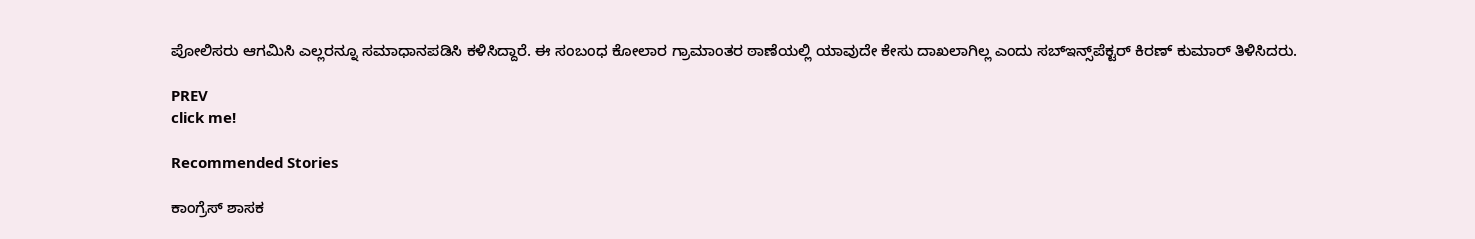ಪೋಲಿಸರು ಆಗಮಿಸಿ ಎಲ್ಲರನ್ನೂ ಸಮಾಧಾನಪಡಿಸಿ ಕಳಿಸಿದ್ದಾರೆ. ಈ ಸಂಬಂಧ ಕೋಲಾರ ಗ್ರಾಮಾಂತರ ಠಾಣೆಯಲ್ಲಿ ಯಾವುದೇ ಕೇಸು ದಾಖಲಾಗಿಲ್ಲ ಎಂದು ಸಬ್‌ಇನ್ಸ್‌ಪೆಕ್ಟರ್‌ ಕಿರಣ್‌ ಕುಮಾರ್‌ ತಿಳಿಸಿದರು.

PREV
click me!

Recommended Stories

ಕಾಂಗ್ರೆಸ್ ಶಾಸಕ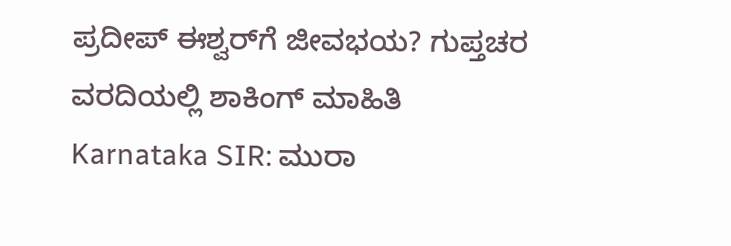ಪ್ರದೀಪ್ ಈಶ್ವರ್‌ಗೆ ಜೀವಭಯ? ಗುಪ್ತಚರ ವರದಿಯಲ್ಲಿ ಶಾಕಿಂಗ್ ಮಾಹಿತಿ
Karnataka SIR: ಮುರಾ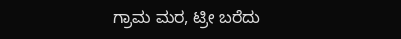ಗ್ರಾಮ ಮರ, ಟ್ರೀ ಬರೆದು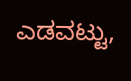ಎಡವಟ್ಟು,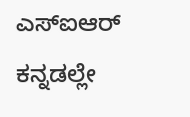ಎಸ್‌ಐಆರ್ ಕನ್ನಡಲ್ಲೇ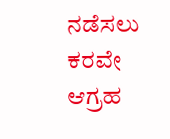ನಡೆಸಲು ಕರವೇ ಆಗ್ರಹ